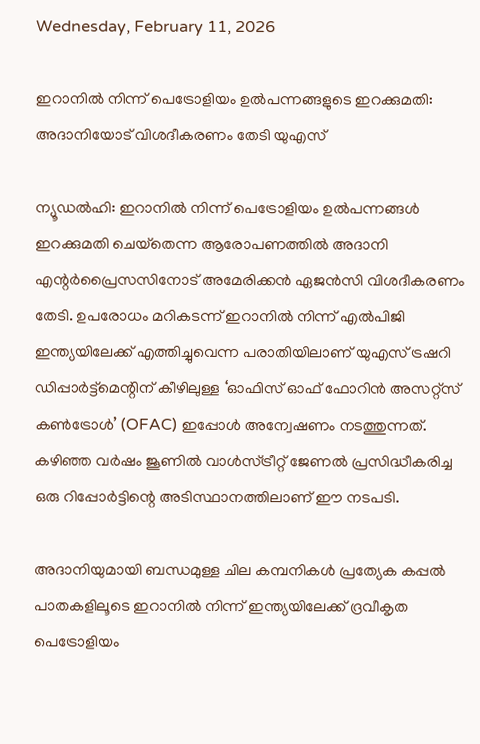Wednesday, February 11, 2026

ഇറാനില്‍ നിന്ന് പെട്രോളിയം ഉല്‍പന്നങ്ങളുടെ ഇറക്കുമതി: അദാനിയോട് വിശദീകരണം തേടി യുഎസ്

ന്യൂഡല്‍ഹി: ഇറാനില്‍ നിന്ന് പെട്രോളിയം ഉല്‍പന്നങ്ങള്‍ ഇറക്കുമതി ചെയ്‌തെന്ന ആരോപണത്തില്‍ അദാനി എന്റര്‍പ്രൈസസിനോട് അമേരിക്കന്‍ ഏജന്‍സി വിശദീകരണം തേടി. ഉപരോധം മറികടന്ന് ഇറാനില്‍ നിന്ന് എല്‍പിജി ഇന്ത്യയിലേക്ക് എത്തിച്ചുവെന്ന പരാതിയിലാണ് യുഎസ് ട്രഷറി ഡിപ്പാര്‍ട്ട്മെന്റിന് കീഴിലുള്ള ‘ഓഫിസ് ഓഫ് ഫോറിന്‍ അസറ്റ്‌സ് കണ്‍ട്രോള്‍’ (OFAC) ഇപ്പോള്‍ അന്വേഷണം നടത്തുന്നത്. കഴിഞ്ഞ വര്‍ഷം ജൂണില്‍ വാള്‍സ്ട്രീറ്റ് ജേണല്‍ പ്രസിദ്ധീകരിച്ച ഒരു റിപ്പോര്‍ട്ടിന്റെ അടിസ്ഥാനത്തിലാണ് ഈ നടപടി.

അദാനിയുമായി ബന്ധമുള്ള ചില കമ്പനികള്‍ പ്രത്യേക കപ്പല്‍ പാതകളിലൂടെ ഇറാനില്‍ നിന്ന് ഇന്ത്യയിലേക്ക് ദ്രവീകൃത പെട്രോളിയം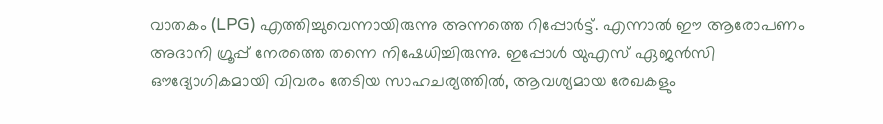വാതകം (LPG) എത്തിച്ചുവെന്നായിരുന്നു അന്നത്തെ റിപ്പോര്‍ട്ട്. എന്നാല്‍ ഈ ആരോപണം അദാനി ഗ്രൂപ്പ് നേരത്തെ തന്നെ നിഷേധിച്ചിരുന്നു. ഇപ്പോള്‍ യുഎസ് ഏജന്‍സി ഔദ്യോഗികമായി വിവരം തേടിയ സാഹചര്യത്തില്‍, ആവശ്യമായ രേഖകളും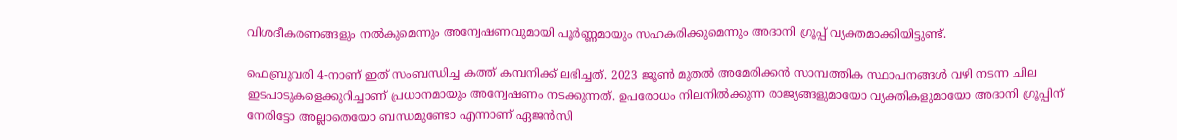വിശദീകരണങ്ങളും നല്‍കുമെന്നും അന്വേഷണവുമായി പൂര്‍ണ്ണമായും സഹകരിക്കുമെന്നും അദാനി ഗ്രൂപ്പ് വ്യക്തമാക്കിയിട്ടുണ്ട്.

ഫെബ്രുവരി 4-നാണ് ഇത് സംബന്ധിച്ച കത്ത് കമ്പനിക്ക് ലഭിച്ചത്. 2023 ജൂണ്‍ മുതല്‍ അമേരിക്കന്‍ സാമ്പത്തിക സ്ഥാപനങ്ങള്‍ വഴി നടന്ന ചില ഇടപാടുകളെക്കുറിച്ചാണ് പ്രധാനമായും അന്വേഷണം നടക്കുന്നത്. ഉപരോധം നിലനില്‍ക്കുന്ന രാജ്യങ്ങളുമായോ വ്യക്തികളുമായോ അദാനി ഗ്രൂപ്പിന് നേരിട്ടോ അല്ലാതെയോ ബന്ധമുണ്ടോ എന്നാണ് ഏജന്‍സി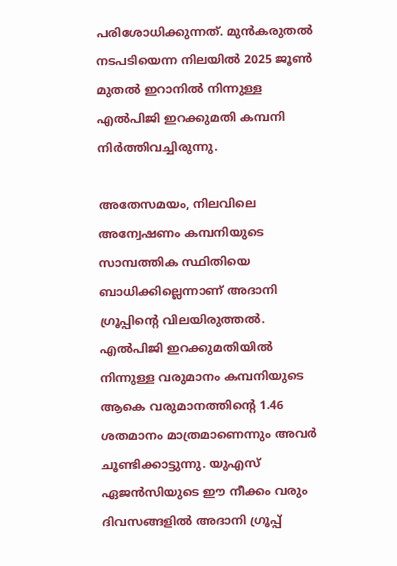പരിശോധിക്കുന്നത്. മുന്‍കരുതല്‍ നടപടിയെന്ന നിലയില്‍ 2025 ജൂണ്‍ മുതല്‍ ഇറാനില്‍ നിന്നുള്ള എല്‍പിജി ഇറക്കുമതി കമ്പനി നിര്‍ത്തിവച്ചിരുന്നു.

അതേസമയം, നിലവിലെ അന്വേഷണം കമ്പനിയുടെ സാമ്പത്തിക സ്ഥിതിയെ ബാധിക്കില്ലെന്നാണ് അദാനി ഗ്രൂപ്പിന്റെ വിലയിരുത്തല്‍. എല്‍പിജി ഇറക്കുമതിയില്‍ നിന്നുള്ള വരുമാനം കമ്പനിയുടെ ആകെ വരുമാനത്തിന്റെ 1.46 ശതമാനം മാത്രമാണെന്നും അവര്‍ ചൂണ്ടിക്കാട്ടുന്നു. യുഎസ് ഏജന്‍സിയുടെ ഈ നീക്കം വരും ദിവസങ്ങളില്‍ അദാനി ഗ്രൂപ്പ്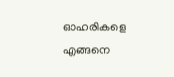ഓഹരികളെ എങ്ങനെ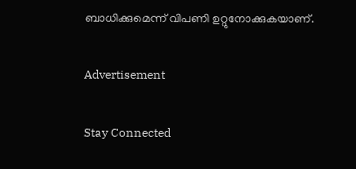ബാധിക്കുമെന്ന് വിപണി ഉറ്റുനോക്കുകയാണ്.

Advertisement

Stay Connected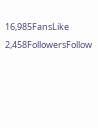16,985FansLike
2,458FollowersFollow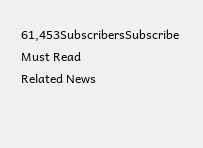61,453SubscribersSubscribe
Must Read
Related News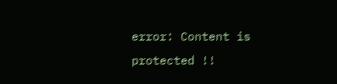error: Content is protected !!